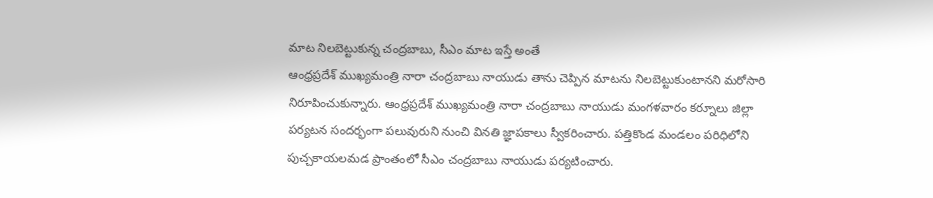మాట నిలబెట్టుకున్న చంద్రబాబు, సీఎం మాట ఇస్తే అంతే
ఆంధ్రప్రదేశ్ ముఖ్యమంత్రి నారా చంద్రబాబు నాయుడు తాను చెప్పిన మాటను నిలబెట్టుకుంటానని మరోసారి నిరూపించుకున్నారు. ఆంధ్రప్రదేశ్ ముఖ్యమంత్రి నారా చంద్రబాబు నాయుడు మంగళవారం కర్నూలు జిల్లా పర్యటన సందర్భంగా పలువురుని నుంచి వినతి జ్ఞాపకాలు స్వీకరించారు. పత్తికొండ మండలం పరిధిలోని పుచ్చకాయలమడ ప్రాంతంలో సీఎం చంద్రబాబు నాయుడు పర్యటించారు.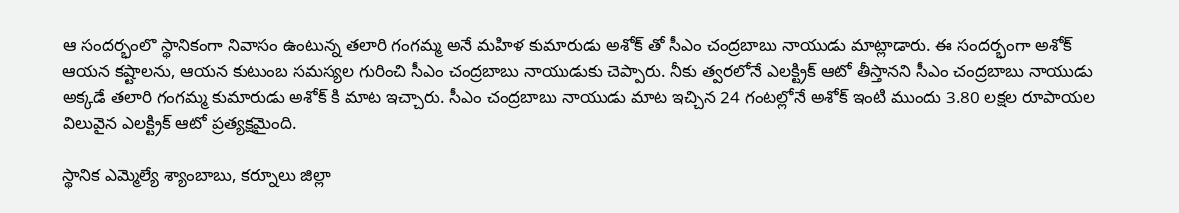ఆ సందర్భంలొ స్థానికంగా నివాసం ఉంటున్న తలారి గంగమ్మ అనే మహిళ కుమారుడు అశోక్ తో సీఎం చంద్రబాబు నాయుడు మాట్లాడారు. ఈ సందర్భంగా అశోక్ ఆయన కష్టాలను, ఆయన కుటుంబ సమస్యల గురించి సీఎం చంద్రబాబు నాయుడుకు చెప్పారు. నీకు త్వరలోనే ఎలక్ట్రిక్ ఆటో తీస్తానని సీఎం చంద్రబాబు నాయుడు అక్కడే తలారి గంగమ్మ కుమారుడు అశోక్ కి మాట ఇచ్చారు. సీఎం చంద్రబాబు నాయుడు మాట ఇచ్చిన 24 గంటల్లోనే అశోక్ ఇంటి ముందు 3.80 లక్షల రూపాయల విలువైన ఎలక్ట్రిక్ ఆటో ప్రత్యక్షమైంది.

స్థానిక ఎమ్మెల్యే శ్యాంబాబు, కర్నూలు జిల్లా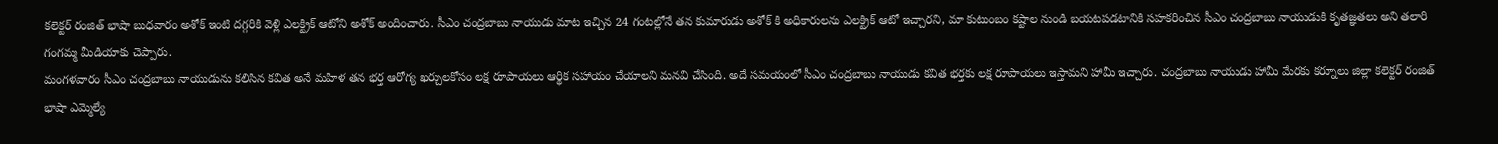కలెక్టర్ రంజిత్ భాషా బుధవారం అశోక్ ఇంటి దగ్గరికి వెళ్లి ఎలక్ట్రిక్ ఆటోని అశోక్ అందించారు. సీఎం చంద్రబాబు నాయుడు మాట ఇచ్చిన 24 గంటల్లోనే తన కుమారుడు అశోక్ కి అధికారులను ఎలక్ట్రిక్ ఆటో ఇచ్చారని, మా కుటుంబం కష్టాల నుండి బయటపడటానికి సహకరించిన సీఎం చంద్రబాబు నాయుడుకి కృతజ్ఞతలు అని తలారి గంగమ్మ మీడియాకు చెప్పారు.
మంగళవారం సీఎం చంద్రబాబు నాయుడును కలిసిన కవిత అనే మహిళ తన భర్త ఆరోగ్య ఖర్చులకోసం లక్ష రూపాయలు ఆర్థిక సహాయం చేయాలని మనవి చేసింది. అదే సమయంలో సీఎం చంద్రబాబు నాయుడు కవిత భర్తకు లక్ష రూపాయలు ఇస్తామని హామీ ఇచ్చారు. చంద్రబాబు నాయుడు హామీ మేరకు కర్నూలు జిల్లా కలెక్టర్ రంజిత్ భాషా ఎమ్మెల్యే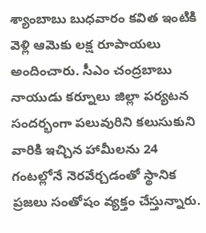శ్యాంబాబు బుధవారం కవిత ఇంటికి వెళ్లి ఆమెకు లక్ష రూపాయలు అందించారు. సీఎం చంద్రబాబు నాయుడు కర్నూలు జిల్లా పర్యటన సందర్భంగా పలువురిని కలుసుకుని వారికి ఇచ్చిన హామీలను 24 గంటల్లోనే నెరవేర్చడంతో స్థానిక ప్రజలు సంతోషం వ్యక్తం చేస్తున్నారు.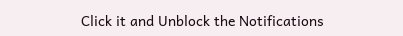Click it and Unblock the Notifications